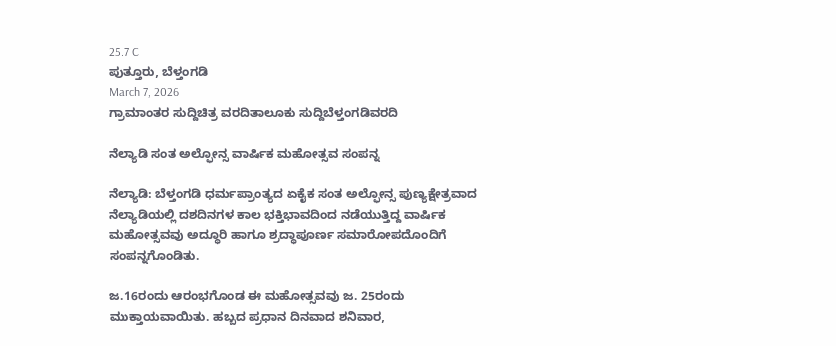25.7 C
ಪುತ್ತೂರು, ಬೆಳ್ತಂಗಡಿ
March 7, 2026
ಗ್ರಾಮಾಂತರ ಸುದ್ದಿಚಿತ್ರ ವರದಿತಾಲೂಕು ಸುದ್ದಿಬೆಳ್ತಂಗಡಿವರದಿ

ನೆಲ್ಯಾಡಿ ಸಂತ ಅಲ್ಫೋನ್ಸ ವಾರ್ಷಿಕ ಮಹೋತ್ಸವ ಸಂಪನ್ನ

ನೆಲ್ಯಾಡಿ: ಬೆಳ್ತಂಗಡಿ ಧರ್ಮಪ್ರಾಂತ್ಯದ ಏಕೈಕ ಸಂತ ಅಲ್ಫೋನ್ಸ ಪುಣ್ಯಕ್ಷೇತ್ರವಾದ ನೆಲ್ಯಾಡಿಯಲ್ಲಿ ದಶದಿನಗಳ ಕಾಲ ಭಕ್ತಿಭಾವದಿಂದ ನಡೆಯುತ್ತಿದ್ದ ವಾರ್ಷಿಕ ಮಹೋತ್ಸವವು ಅದ್ಧೂರಿ ಹಾಗೂ ಶ್ರದ್ಧಾಪೂರ್ಣ ಸಮಾರೋಪದೊಂದಿಗೆ ಸಂಪನ್ನಗೊಂಡಿತು.

ಜ.16ರಂದು ಆರಂಭಗೊಂಡ ಈ ಮಹೋತ್ಸವವು ಜ. 25ರಂದು ಮುಕ್ತಾಯವಾಯಿತು. ಹಬ್ಬದ ಪ್ರಧಾನ ದಿನವಾದ ಶನಿವಾರ,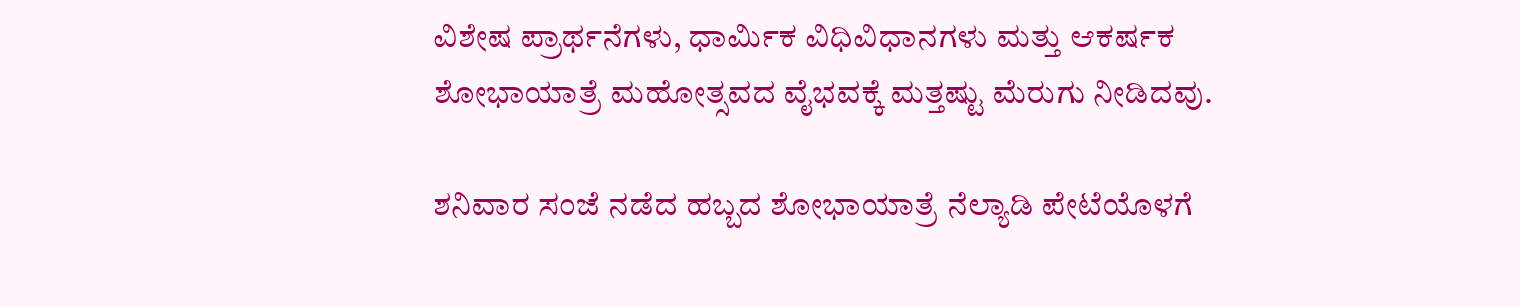ವಿಶೇಷ ಪ್ರಾರ್ಥನೆಗಳು, ಧಾರ್ಮಿಕ ವಿಧಿವಿಧಾನಗಳು ಮತ್ತು ಆಕರ್ಷಕ ಶೋಭಾಯಾತ್ರೆ ಮಹೋತ್ಸವದ ವೈಭವಕ್ಕೆ ಮತ್ತಷ್ಟು ಮೆರುಗು ನೀಡಿದವು.

ಶನಿವಾರ ಸಂಜೆ ನಡೆದ ಹಬ್ಬದ ಶೋಭಾಯಾತ್ರೆ ನೆಲ್ಯಾಡಿ ಪೇಟೆಯೊಳಗೆ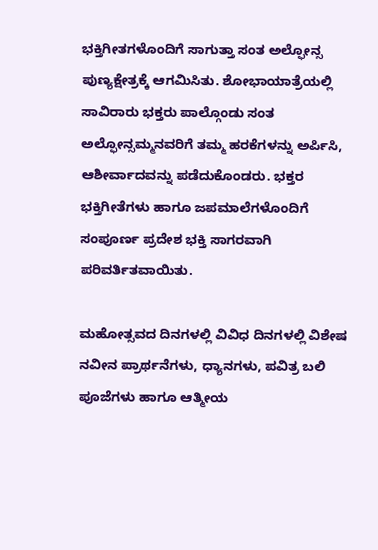ಭಕ್ತಿಗೀತಗಳೊಂದಿಗೆ ಸಾಗುತ್ತಾ ಸಂತ ಅಲ್ಫೋನ್ಸ ಪುಣ್ಯಕ್ಷೇತ್ರಕ್ಕೆ ಆಗಮಿಸಿತು. ಶೋಭಾಯಾತ್ರೆಯಲ್ಲಿ ಸಾವಿರಾರು ಭಕ್ತರು ಪಾಲ್ಗೊಂಡು ಸಂತ ಅಲ್ಫೋನ್ಸಮ್ಮನವರಿಗೆ ತಮ್ಮ ಹರಕೆಗಳನ್ನು ಅರ್ಪಿಸಿ, ಆಶೀರ್ವಾದವನ್ನು ಪಡೆದುಕೊಂಡರು. ಭಕ್ತರ ಭಕ್ತಿಗೀತೆಗಳು ಹಾಗೂ ಜಪಮಾಲೆಗಳೊಂದಿಗೆ ಸಂಪೂರ್ಣ ಪ್ರದೇಶ ಭಕ್ತಿ ಸಾಗರವಾಗಿ ಪರಿವರ್ತಿತವಾಯಿತು.

ಮಹೋತ್ಸವದ ದಿನಗಳಲ್ಲಿ ವಿವಿಧ ದಿನಗಳಲ್ಲಿ ವಿಶೇಷ ನವೀನ ಪ್ರಾರ್ಥನೆಗಳು, ಧ್ಯಾನಗಳು, ಪವಿತ್ರ ಬಲಿ ಪೂಜೆಗಳು ಹಾಗೂ ಆತ್ಮೀಯ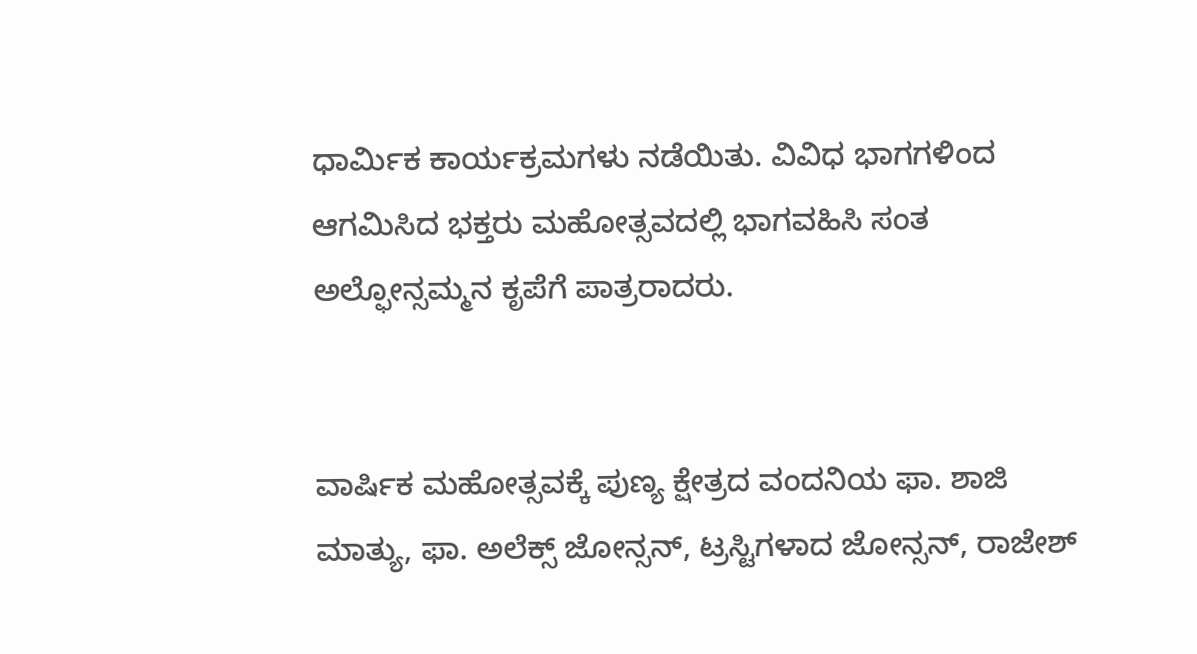ಧಾರ್ಮಿಕ ಕಾರ್ಯಕ್ರಮಗಳು ನಡೆಯಿತು. ವಿವಿಧ ಭಾಗಗಳಿಂದ ಆಗಮಿಸಿದ ಭಕ್ತರು ಮಹೋತ್ಸವದಲ್ಲಿ ಭಾಗವಹಿಸಿ ಸಂತ ಅಲ್ಫೋನ್ಸಮ್ಮನ ಕೃಪೆಗೆ ಪಾತ್ರರಾದರು.


ವಾರ್ಷಿಕ ಮಹೋತ್ಸವಕ್ಕೆ ಪುಣ್ಯ ಕ್ಷೇತ್ರದ ವಂದನಿಯ ಫಾ. ಶಾಜಿ ಮಾತ್ಯು, ಫಾ. ಅಲೆಕ್ಸ್ ಜೋನ್ಸನ್, ಟ್ರಸ್ಟಿಗಳಾದ ಜೋನ್ಸನ್, ರಾಜೇಶ್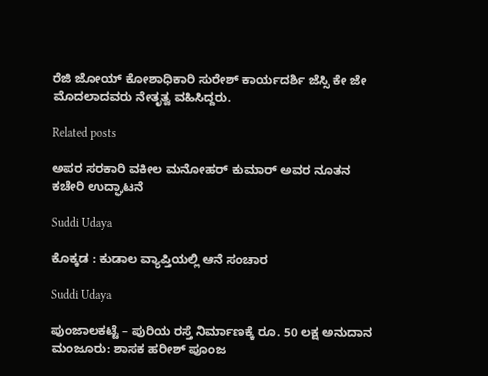ರೆಜಿ ಜೋಯ್ ಕೋಶಾಧಿಕಾರಿ ಸುರೇಶ್ ಕಾರ್ಯದರ್ಶಿ ಜೆಸ್ಸಿ ಕೇ ಜೇ ಮೊದಲಾದವರು ನೇತೃತ್ವ ವಹಿಸಿದ್ದರು.

Related posts

ಅಪರ ಸರಕಾರಿ ವಕೀಲ ಮನೋಹರ್ ಕುಮಾರ್ ಅವರ ನೂತನ ಕಚೇರಿ ಉದ್ಘಾಟನೆ

Suddi Udaya

ಕೊಕ್ಕಡ : ಕುಡಾಲ ವ್ಯಾಪ್ತಿಯಲ್ಲಿ ಆನೆ ಸಂಚಾರ

Suddi Udaya

ಪುಂಜಾಲಕಟ್ಟೆ – ಪುರಿಯ ರಸ್ತೆ ನಿರ್ಮಾಣಕ್ಕೆ ರೂ. 50 ಲಕ್ಷ ಅನುದಾನ ಮಂಜೂರು: ಶಾಸಕ ಹರೀಶ್ ಪೂಂಜ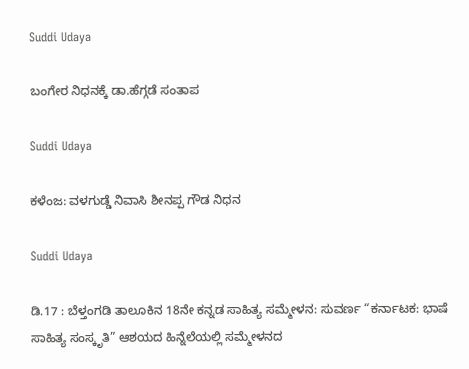Suddi Udaya

ಬಂಗೇರ ನಿಧನಕ್ಕೆ ಡಾ.ಹೆಗ್ಗಡೆ ಸಂತಾಪ

Suddi Udaya

ಕಳೆಂಜ: ವಳಗುಡ್ಡೆ ನಿವಾಸಿ ಶೀನಪ್ಪ ಗೌಡ ನಿಧನ

Suddi Udaya

ಡಿ.17 : ಬೆಳ್ತಂಗಡಿ ತಾಲೂಕಿನ 18ನೇ ಕನ್ನಡ ಸಾಹಿತ್ಯ ಸಮ್ಮೇಳನ: ಸುವರ್ಣ “ಕರ್ನಾಟಕ: ಭಾಷೆ ಸಾಹಿತ್ಯ ಸಂಸ್ಕೃತಿ” ಆಶಯದ ಹಿನ್ನೆಲೆಯಲ್ಲಿ ಸಮ್ಮೇಳನದ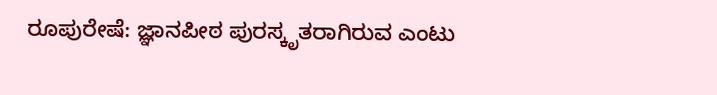ರೂಪುರೇಷೆ: ಜ್ಞಾನಪೀಠ ಪುರಸ್ಕೃತರಾಗಿರುವ ಎಂಟು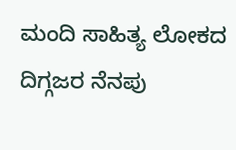ಮಂದಿ ಸಾಹಿತ್ಯ ಲೋಕದ ದಿಗ್ಗಜರ ನೆನಪು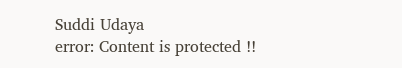Suddi Udaya
error: Content is protected !!